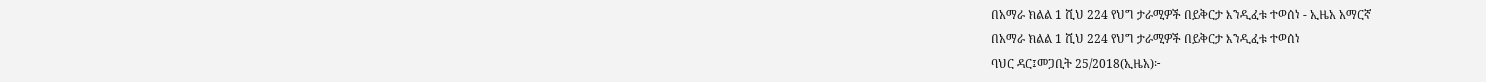በአማራ ክልል 1 ሺህ 224 የህግ ታራሚዎች በይቅርታ እንዲፈቱ ተወሰነ - ኢዜአ አማርኛ
በአማራ ክልል 1 ሺህ 224 የህግ ታራሚዎች በይቅርታ እንዲፈቱ ተወሰነ
ባህር ዳር፤መጋቢት 25/2018(ኢዜአ)፦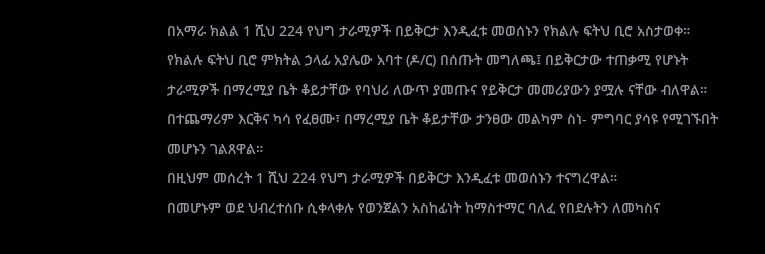በአማራ ክልል 1 ሺህ 224 የህግ ታራሚዎች በይቅርታ እንዲፈቱ መወሰኑን የክልሉ ፍትህ ቢሮ አስታወቀ።
የክልሉ ፍትህ ቢሮ ምክትል ኃላፊ አያሌው አባተ (ዶ/ር) በሰጡት መግለጫ፤ በይቅርታው ተጠቃሚ የሆኑት ታራሚዎች በማረሚያ ቤት ቆይታቸው የባህሪ ለውጥ ያመጡና የይቅርታ መመሪያውን ያሟሉ ናቸው ብለዋል።
በተጨማሪም እርቅና ካሳ የፈፀሙ፣ በማረሚያ ቤት ቆይታቸው ታንፀው መልካም ስነ- ምግባር ያሳዩ የሚገኙበት መሆኑን ገልጸዋል።
በዚህም መሰረት 1 ሺህ 224 የህግ ታራሚዎች በይቅርታ እንዲፈቱ መወሰኑን ተናግረዋል።
በመሆኑም ወደ ህብረተሰቡ ሲቀላቀሉ የወንጀልን አስከፊነት ከማስተማር ባለፈ የበደሉትን ለመካስና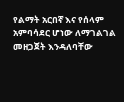የልማት አርበኛ እና የሰላም አምባሳደር ሆነው ለማገልገል መዘጋጀት እንዳለባቸው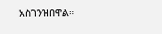አስገንዝበዋል።